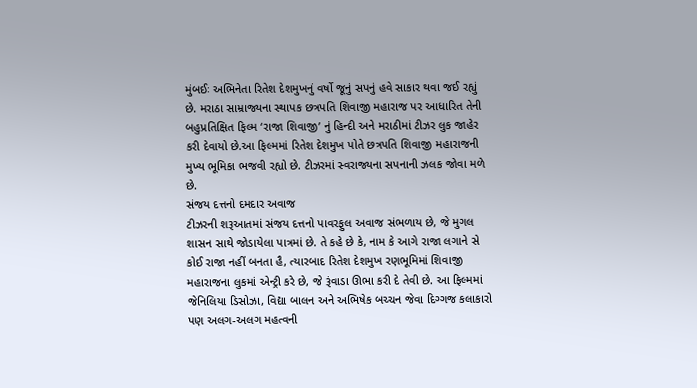મુંબઈઃ અભિનેતા રિતેશ દેશમુખનું વર્ષો જૂનું સપનું હવે સાકાર થવા જઈ રહ્યું છે. મરાઠા સામ્રાજ્યના સ્થાપક છત્રપતિ શિવાજી મહારાજ પર આધારિત તેની બહુપ્રતિક્ષિત ફિલ્મ ‘રાજા શિવાજી’ નું હિન્દી અને મરાઠીમાં ટીઝર લુક જાહેર કરી દેવાયો છે.આ ફિલ્મમાં રિતેશ દેશમુખ પોતે છત્રપતિ શિવાજી મહારાજની મુખ્ય ભૂમિકા ભજવી રહ્યો છે. ટીઝરમાં સ્વરાજ્યના સપનાની ઝલક જોવા મળે છે.
સંજય દત્તનો દમદાર અવાજ
ટીઝરની શરૂઆતમાં સંજય દત્તનો પાવરફુલ અવાજ સંભળાય છે, જે મુગલ શાસન સાથે જોડાયેલા પાત્રમાં છે. તે કહે છે કે, નામ કે આગે રાજા લગાને સે કોઈ રાજા નહીં બનતા હૈ, ત્યારબાદ રિતેશ દેશમુખ રણભૂમિમાં શિવાજી મહારાજના લુકમાં એન્ટ્રી કરે છે, જે રૂંવાડા ઊભા કરી દે તેવી છે. આ ફિલ્મમાં જેનિલિયા ડિસોઝા, વિદ્યા બાલન અને અભિષેક બચ્ચન જેવા દિગ્ગજ કલાકારો પણ અલગ-અલગ મહત્વની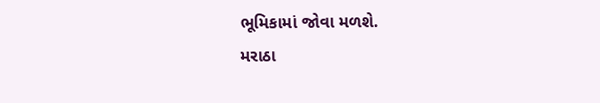ભૂમિકામાં જોવા મળશે.
મરાઠા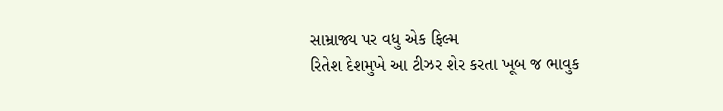સામ્રાજ્ય પર વધુ એક ફિલ્મ
રિતેશ દેશમુખે આ ટીઝર શેર કરતા ખૂબ જ ભાવુક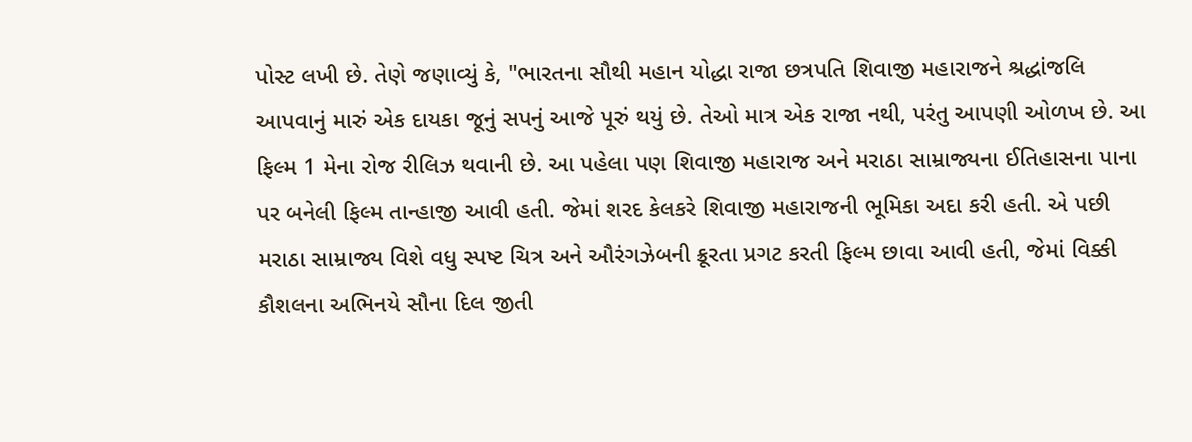પોસ્ટ લખી છે. તેણે જણાવ્યું કે, "ભારતના સૌથી મહાન યોદ્ધા રાજા છત્રપતિ શિવાજી મહારાજને શ્રદ્ધાંજલિ આપવાનું મારું એક દાયકા જૂનું સપનું આજે પૂરું થયું છે. તેઓ માત્ર એક રાજા નથી, પરંતુ આપણી ઓળખ છે. આ ફિલ્મ 1 મેના રોજ રીલિઝ થવાની છે. આ પહેલા પણ શિવાજી મહારાજ અને મરાઠા સામ્રાજ્યના ઈતિહાસના પાના પર બનેલી ફિલ્મ તાન્હાજી આવી હતી. જેમાં શરદ કેલકરે શિવાજી મહારાજની ભૂમિકા અદા કરી હતી. એ પછી મરાઠા સામ્રાજ્ય વિશે વધુ સ્પષ્ટ ચિત્ર અને ઔરંગઝેબની ક્રૂરતા પ્રગટ કરતી ફિલ્મ છાવા આવી હતી, જેમાં વિક્કી કૌશલના અભિનયે સૌના દિલ જીતી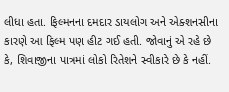લીધા હતા. ફિલ્મનના દમદાર ડાયલોગ અને એક્શનસીના કારણે આ ફિલ્મ પણ હીટ ગઈ હતી. જોવાનું એ રહે છે કે, શિવાજીના પાત્રમાં લોકો રિતેશને સ્વીકારે છે કે નહીં.